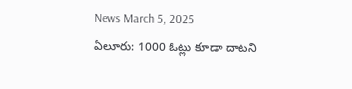News March 5, 2025
ఏలూరు: 1000 ఓట్లు కూడా దాటని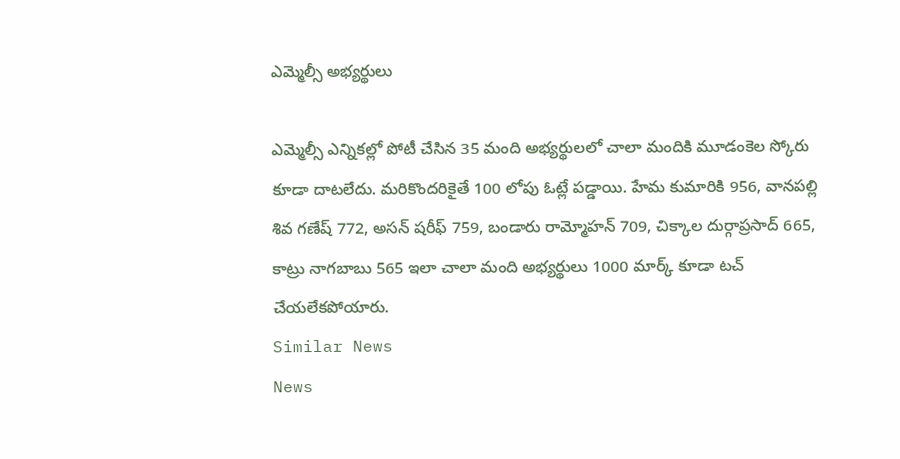ఎమ్మెల్సీ అభ్యర్థులు

ఎమ్మెల్సీ ఎన్నికల్లో పోటీ చేసిన 35 మంది అభ్యర్థులలో చాలా మందికి మూడంకెల స్కోరు కూడా దాటలేదు. మరికొందరికైతే 100 లోపు ఓట్లే పడ్డాయి. హేమ కుమారికి 956, వానపల్లి శివ గణేష్ 772, అసన్ షరీఫ్ 759, బండారు రామ్మోహన్ 709, చిక్కాల దుర్గాప్రసాద్ 665, కాట్రు నాగబాబు 565 ఇలా చాలా మంది అభ్యర్థులు 1000 మార్క్ కూడా టచ్ చేయలేకపోయారు.
Similar News
News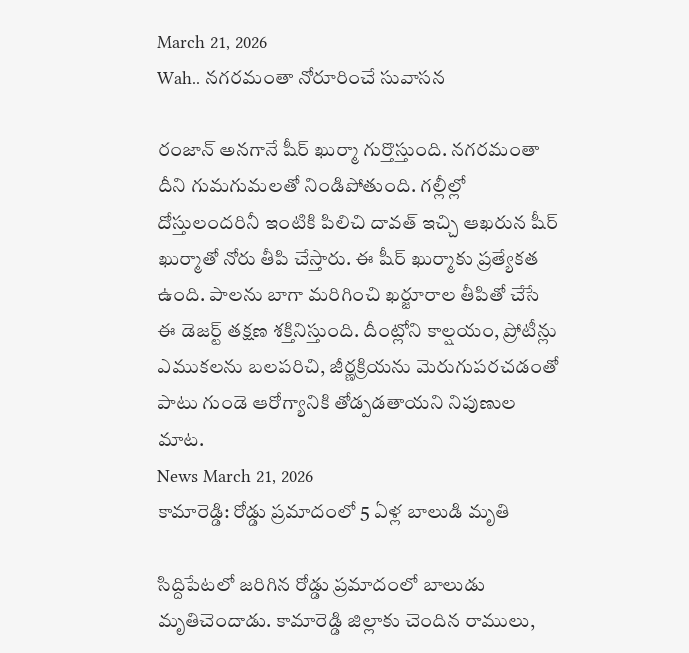March 21, 2026
Wah.. నగరమంతా నోరూరించే సువాసన

రంజాన్ అనగానే షీర్ ఖుర్మా గుర్తొస్తుంది. నగరమంతా దీని గుమగుమలతో నిండిపోతుంది. గల్లీల్లో దోస్తులందరినీ ఇంటికి పిలిచి దావత్ ఇచ్చి ఆఖరున షీర్ ఖుర్మాతో నోరు తీపి చేస్తారు. ఈ షీర్ ఖుర్మాకు ప్రత్యేకత ఉంది. పాలను బాగా మరిగించి ఖర్జూరాల తీపితో చేసే ఈ డెజర్ట్ తక్షణ శక్తినిస్తుంది. దీంట్లోని కాల్షయం, ప్రోటీన్లు ఎముకలను బలపరిచి, జీర్ణక్రియను మెరుగుపరచడంతో పాటు గుండె ఆరోగ్యానికి తోడ్పడతాయని నిపుణుల మాట.
News March 21, 2026
కామారెడ్డి: రోడ్డు ప్రమాదంలో 5 ఏళ్ల బాలుడి మృతి

సిద్దిపేటలో జరిగిన రోడ్డు ప్రమాదంలో బాలుడు మృతిచెందాడు. కామారెడ్డి జిల్లాకు చెందిన రాములు,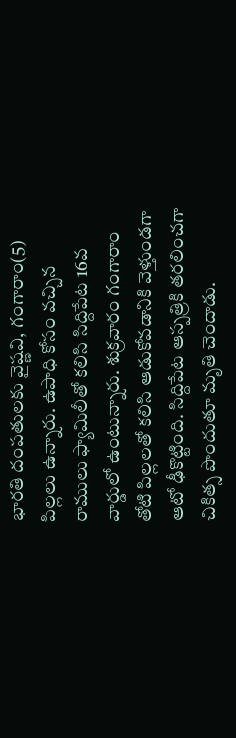భారతి దంపతులకు వైష్ణవి, గంగారాం(5) పిల్లలు ఉన్నారు. ఉపాధి కోసం వచ్చిన రాములు ఫ్యామిలీతో కలిసి సిద్దిపేట 16వ వార్డులో ఉంటున్నారు. శుక్రవారం గంగారాం తోటి పిల్లలతో కలిసి ఆడుకోవడానికి వెళ్తుండగా ఆటో ఢీకొట్టింది. సిద్దిపేట ఆస్పత్రికి తరలించగా చికిత్స పొందుతూ మృతి చెందాడు.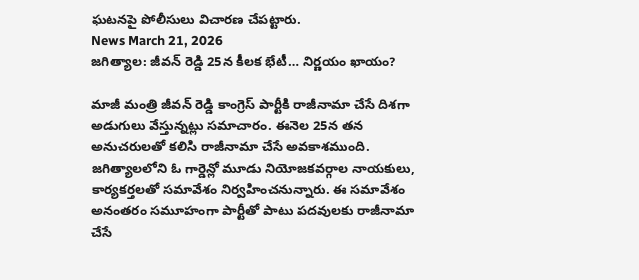ఘటనపై పోలీసులు విచారణ చేపట్టారు.
News March 21, 2026
జగిత్యాల: జీవన్ రెడ్డి 25న కీలక భేటీ… నిర్ణయం ఖాయం?

మాజీ మంత్రి జీవన్ రెడ్డి కాంగ్రెస్ పార్టీకి రాజీనామా చేసే దిశగా అడుగులు వేస్తున్నట్లు సమాచారం. ఈనెల 25న తన అనుచరులతో కలిసి రాజీనామా చేసే అవకాశముంది. జగిత్యాలలోని ఓ గార్డెన్లో మూడు నియోజకవర్గాల నాయకులు, కార్యకర్తలతో సమావేశం నిర్వహించనున్నారు. ఈ సమావేశం అనంతరం సమూహంగా పార్టీతో పాటు పదవులకు రాజీనామా చేసే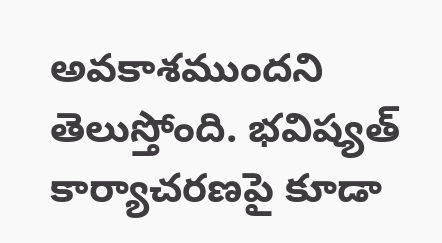అవకాశముందని తెలుస్తోంది. భవిష్యత్ కార్యాచరణపై కూడా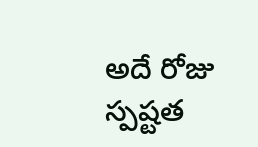అదే రోజు స్పష్టత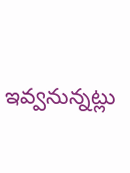ఇవ్వనున్నట్లు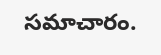సమాచారం.